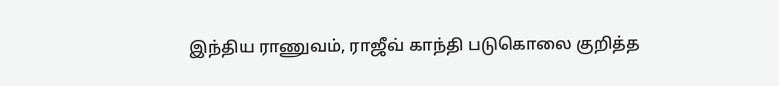இந்திய ராணுவம், ராஜீவ் காந்தி படுகொலை குறித்த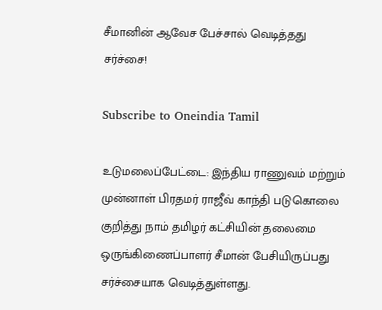சீமானின் ஆவேச பேச்சால் வெடித்தது சர்ச்சை!

Subscribe to Oneindia Tamil

உடுமலைப்பேட்டை: இந்திய ராணுவம் மற்றும் முன்னாள் பிரதமர் ராஜீவ் காந்தி படுகொலை குறித்து நாம் தமிழர் கட்சியின் தலைமை ஒருங்கிணைப்பாளர் சீமான் பேசியிருப்பது சர்ச்சையாக வெடித்துள்ளது.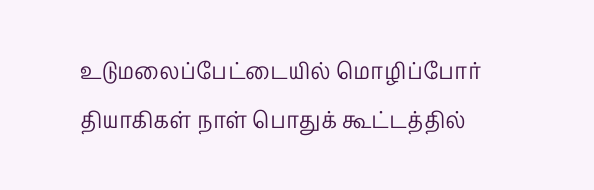உடுமலைப்பேட்டையில் மொழிப்போர் தியாகிகள் நாள் பொதுக் கூட்டத்தில்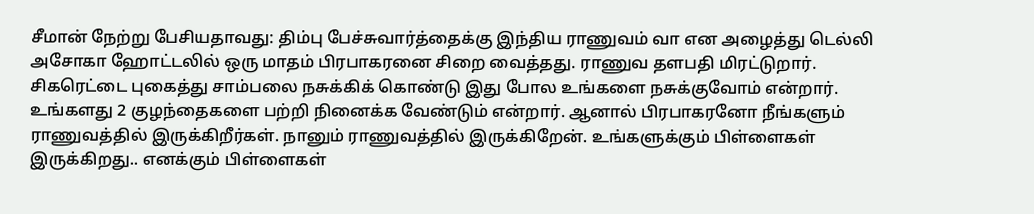சீமான் நேற்று பேசியதாவது: திம்பு பேச்சுவார்த்தைக்கு இந்திய ராணுவம் வா என அழைத்து டெல்லி அசோகா ஹோட்டலில் ஒரு மாதம் பிரபாகரனை சிறை வைத்தது. ராணுவ தளபதி மிரட்டுறார். சிகரெட்டை புகைத்து சாம்பலை நசுக்கிக் கொண்டு இது போல உங்களை நசுக்குவோம் என்றார். உங்களது 2 குழந்தைகளை பற்றி நினைக்க வேண்டும் என்றார். ஆனால் பிரபாகரனோ நீங்களும் ராணுவத்தில் இருக்கிறீர்கள். நானும் ராணுவத்தில் இருக்கிறேன். உங்களுக்கும் பிள்ளைகள் இருக்கிறது.. எனக்கும் பிள்ளைகள்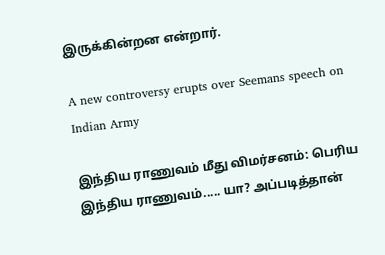இருக்கின்றன என்றார்.

A new controversy erupts over Seemans speech on Indian Army

இந்திய ராணுவம் மீது விமர்சனம்: பெரிய இந்திய ராணுவம்..... யா? அப்படித்தான்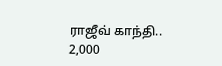ராஜீவ் காந்தி.. 2,000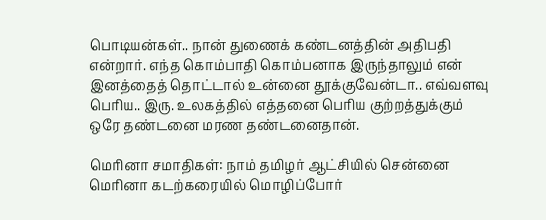பொடியன்கள்.. நான் துணைக் கண்டனத்தின் அதிபதி என்றார். எந்த கொம்பாதி கொம்பனாக இருந்தாலும் என் இனத்தைத் தொட்டால் உன்னை தூக்குவேன்டா.. எவ்வளவு பெரிய.. இரு. உலகத்தில் எத்தனை பெரிய குற்றத்துக்கும் ஒரே தண்டனை மரண தண்டனைதான்.

மெரினா சமாதிகள்: நாம் தமிழர் ஆட்சியில் சென்னை மெரினா கடற்கரையில் மொழிப்போர்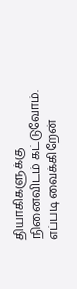தியாகிகளுக்கு நினைவிடம் கட்டுவோம். எப்படி வைக்கிறேன்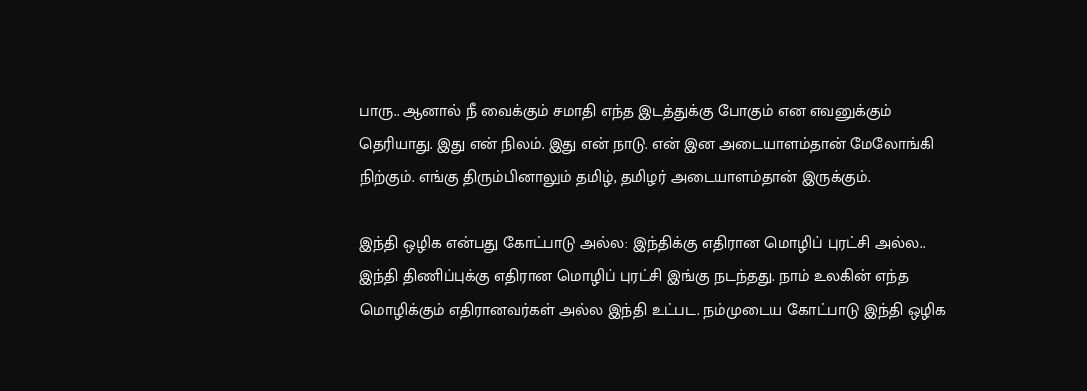பாரு.. ஆனால் நீ வைக்கும் சமாதி எந்த இடத்துக்கு போகும் என எவனுக்கும் தெரியாது. இது என் நிலம். இது என் நாடு. என் இன அடையாளம்தான் மேலோங்கி நிற்கும். எங்கு திரும்பினாலும் தமிழ், தமிழர் அடையாளம்தான் இருக்கும்.

இந்தி ஒழிக என்பது கோட்பாடு அல்ல: இந்திக்கு எதிரான மொழிப் புரட்சி அல்ல.. இந்தி திணிப்புக்கு எதிரான மொழிப் புரட்சி இங்கு நடந்தது. நாம் உலகின் எந்த மொழிக்கும் எதிரானவர்கள் அல்ல இந்தி உட்பட. நம்முடைய கோட்பாடு இந்தி ஒழிக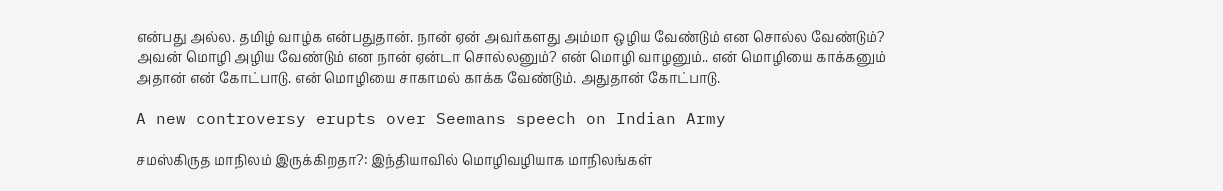என்பது அல்ல. தமிழ் வாழ்க என்பதுதான். நான் ஏன் அவர்களது அம்மா ஒழிய வேண்டும் என சொல்ல வேண்டும்? அவன் மொழி அழிய வேண்டும் என நான் ஏன்டா சொல்லனும்? என் மொழி வாழனும்.. என் மொழியை காக்கனும் அதான் என் கோட்பாடு. என் மொழியை சாகாமல் காக்க வேண்டும். அதுதான் கோட்பாடு.

A new controversy erupts over Seemans speech on Indian Army

சமஸ்கிருத மாநிலம் இருக்கிறதா?: இந்தியாவில் மொழிவழியாக மாநிலங்கள்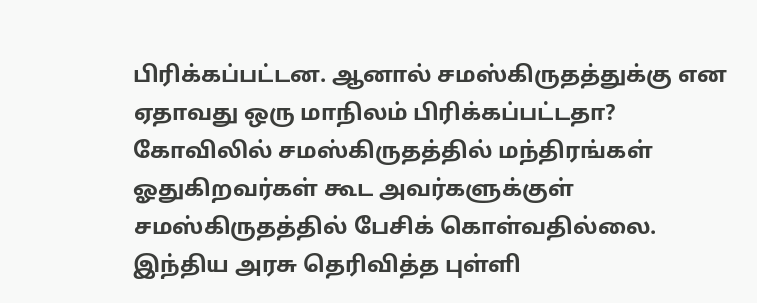பிரிக்கப்பட்டன. ஆனால் சமஸ்கிருதத்துக்கு என ஏதாவது ஒரு மாநிலம் பிரிக்கப்பட்டதா? கோவிலில் சமஸ்கிருதத்தில் மந்திரங்கள் ஓதுகிறவர்கள் கூட அவர்களுக்குள் சமஸ்கிருதத்தில் பேசிக் கொள்வதில்லை. இந்திய அரசு தெரிவித்த புள்ளி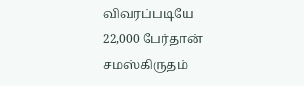விவரப்படியே 22,000 பேர்தான் சமஸ்கிருதம்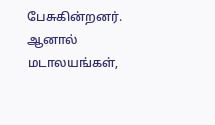பேசுகின்றனர். ஆனால் மடாலயங்கள்,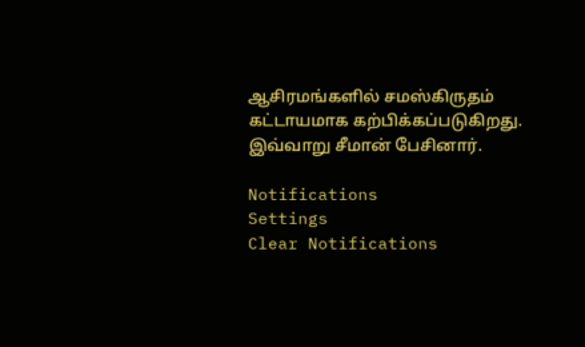ஆசிரமங்களில் சமஸ்கிருதம் கட்டாயமாக கற்பிக்கப்படுகிறது. இவ்வாறு சீமான் பேசினார்.

Notifications
Settings
Clear Notifications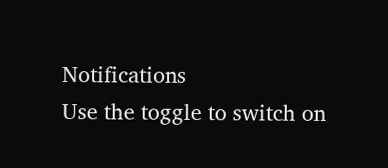Notifications
Use the toggle to switch on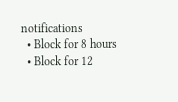notifications
  • Block for 8 hours
  • Block for 12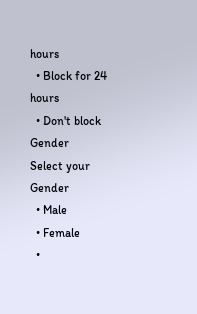hours
  • Block for 24 hours
  • Don't block
Gender
Select your Gender
  • Male
  • Female
  •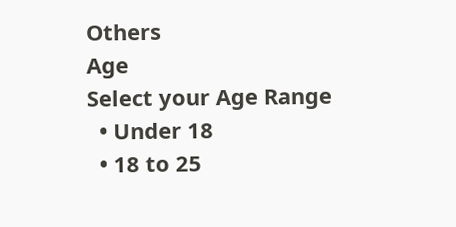Others
Age
Select your Age Range
  • Under 18
  • 18 to 25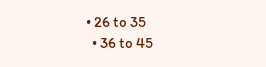• 26 to 35
  • 36 to 45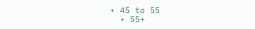• 45 to 55
  • 55+